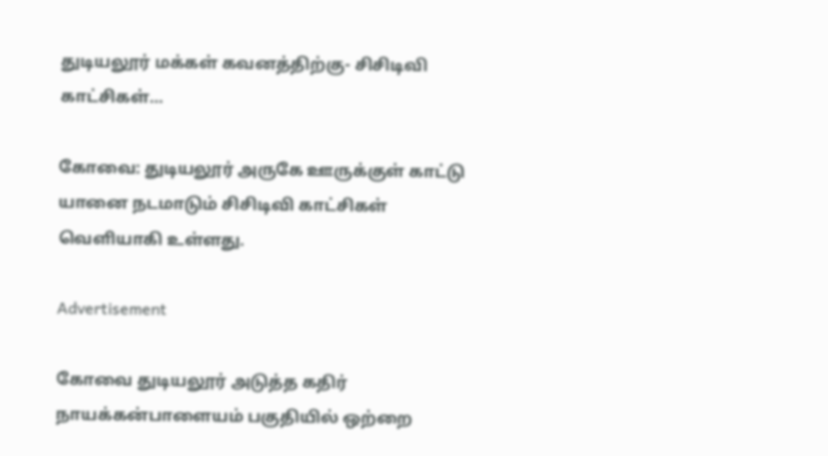துடியலூர் மக்கள் கவனத்திற்கு- சிசிடிவி காட்சிகள்…

கோவை: துடியலூர் அருகே ஊருக்குள் காட்டு யானை நடமாடும் சிசிடிவி காட்சிகள் வெளியாகி உள்ளது.

Advertisement

கோவை துடியலூர் அடுத்த கதிர் நாயக்கன்பாளையம் பகுதியில் ஒற்றை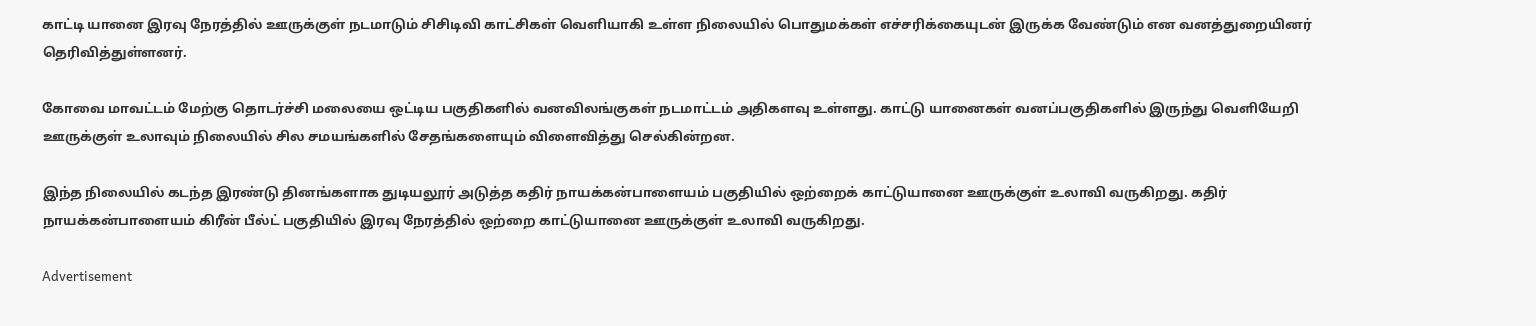காட்டி யானை இரவு நேரத்தில் ஊருக்குள் நடமாடும் சிசிடிவி காட்சிகள் வெளியாகி உள்ள நிலையில் பொதுமக்கள் எச்சரிக்கையுடன் இருக்க வேண்டும் என வனத்துறையினர் தெரிவித்துள்ளனர்.

கோவை மாவட்டம் மேற்கு தொடர்ச்சி மலையை ஒட்டிய பகுதிகளில் வனவிலங்குகள் நடமாட்டம் அதிகளவு உள்ளது. காட்டு யானைகள் வனப்பகுதிகளில் இருந்து வெளியேறி ஊருக்குள் உலாவும் நிலையில் சில சமயங்களில் சேதங்களையும் விளைவித்து செல்கின்றன.

இந்த நிலையில் கடந்த இரண்டு தினங்களாக துடியலூர் அடுத்த கதிர் நாயக்கன்பாளையம் பகுதியில் ஒற்றைக் காட்டுயானை ஊருக்குள் உலாவி வருகிறது. கதிர் நாயக்கன்பாளையம் கிரீன் பீல்ட் பகுதியில் இரவு நேரத்தில் ஒற்றை காட்டுயானை ஊருக்குள் உலாவி வருகிறது.

Advertisement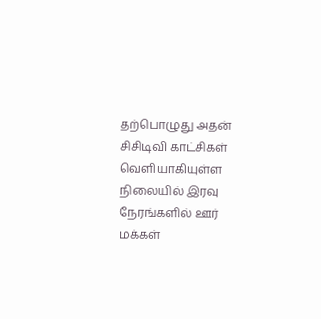தற்பொழுது அதன் சிசிடிவி காட்சிகள் வெளியாகியுள்ள நிலையில் இரவு நேரங்களில் ஊர் மக்கள்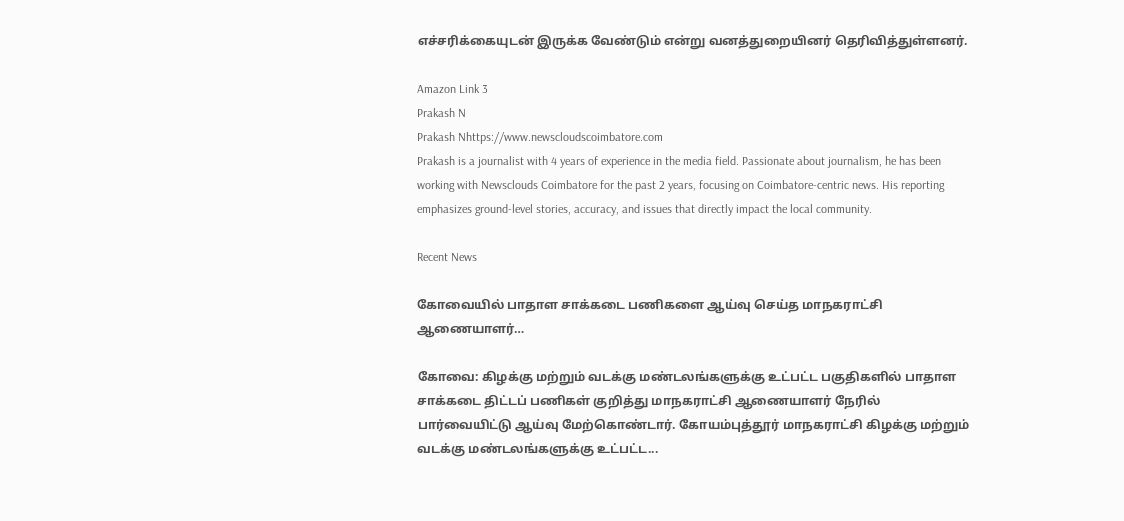எச்சரிக்கையுடன் இருக்க வேண்டும் என்று வனத்துறையினர் தெரிவித்துள்ளனர்.

Amazon Link 3
Prakash N
Prakash Nhttps://www.newscloudscoimbatore.com
Prakash is a journalist with 4 years of experience in the media field. Passionate about journalism, he has been working with Newsclouds Coimbatore for the past 2 years, focusing on Coimbatore-centric news. His reporting emphasizes ground-level stories, accuracy, and issues that directly impact the local community.

Recent News

கோவையில் பாதாள சாக்கடை பணிகளை ஆய்வு செய்த மாநகராட்சி ஆணையாளர்…

கோவை: கிழக்கு மற்றும் வடக்கு மண்டலங்களுக்கு உட்பட்ட பகுதிகளில் பாதாள சாக்கடை திட்டப் பணிகள் குறித்து மாநகராட்சி ஆணையாளர் நேரில் பார்வையிட்டு ஆய்வு மேற்கொண்டார். கோயம்புத்தூர் மாநகராட்சி கிழக்கு மற்றும் வடக்கு மண்டலங்களுக்கு உட்பட்ட...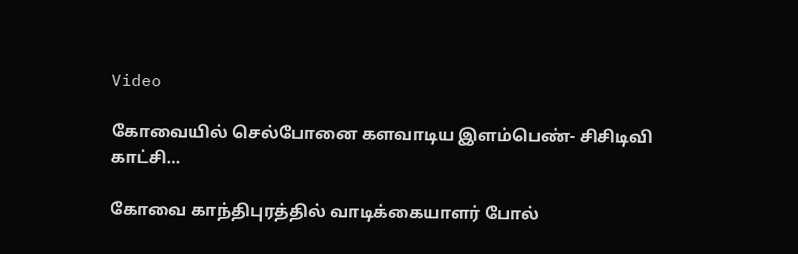Video

கோவையில் செல்போனை களவாடிய இளம்பெண்- சிசிடிவி காட்சி…

கோவை காந்திபுரத்தில் வாடிக்கையாளர் போல்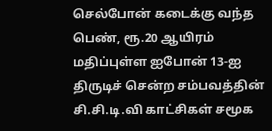செல்போன் கடைக்கு வந்த பெண், ரூ.20 ஆயிரம் மதிப்புள்ள ஐபோன் 13-ஐ திருடிச் சென்ற சம்பவத்தின் சி.சி.டி.வி காட்சிகள் சமூக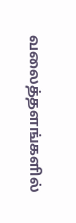வலைத்தளங்களில்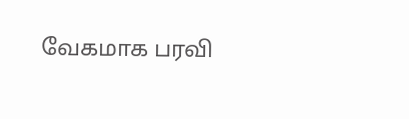வேகமாக பரவி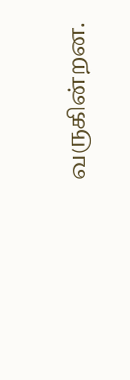வருகின்றன.